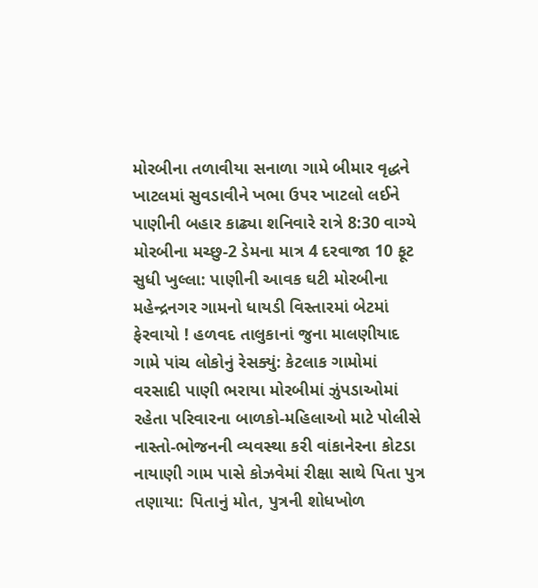મોરબીના તળાવીયા સનાળા ગામે બીમાર વૃદ્ધને ખાટલમાં સુવડાવીને ખભા ઉપર ખાટલો લઈને પાણીની બહાર કાઢ્યા શનિવારે રાત્રે 8:30 વાગ્યે મોરબીના મચ્છુ-2 ડેમના માત્ર 4 દરવાજા 10 ફૂટ સુધી ખુલ્લા: પાણીની આવક ઘટી મોરબીના મહેન્દ્રનગર ગામનો ધાયડી વિસ્તારમાં બેટમાં ફેરવાયો ! હળવદ તાલુકાનાં જુના માલણીયાદ ગામે પાંચ લોકોનું રેસક્યું: કેટલાક ગામોમાં વરસાદી પાણી ભરાયા મોરબીમાં ઝુંપડાઓમાં રહેતા પરિવારના બાળકો-મહિલાઓ માટે પોલીસે નાસ્તો-ભોજનની વ્યવસ્થા કરી વાંકાનેરના કોટડા નાયાણી ગામ પાસે કોઝવેમાં રીક્ષા સાથે પિતા પુત્ર તણાયા: પિતાનું મોત, પુત્રની શોધખોળ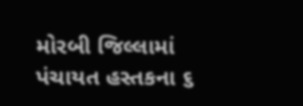મોરબી જિલ્લામાં પંચાયત હસ્તકના ૬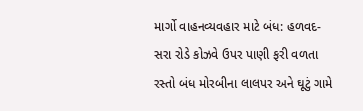માર્ગો વાહનવ્યવહાર માટે બંધ: હળવદ-સરા રોડે કોઝવે ઉપર પાણી ફરી વળતા રસ્તો બંધ મોરબીના લાલપર અને ઘૂટું ગામે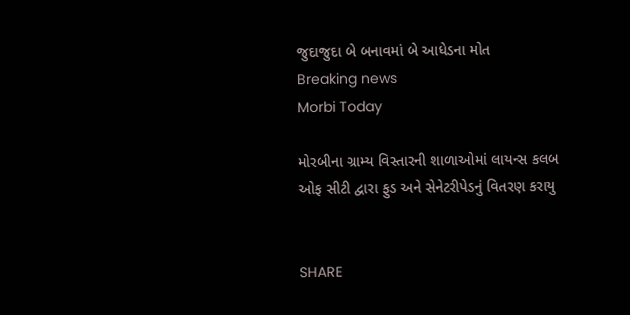જુદાજુદા બે બનાવમાં બે આધેડના મોત
Breaking news
Morbi Today

મોરબીના ગ્રામ્ય વિસ્તારની શાળાઓમાં લાયન્સ કલબ ઓફ સીટી દ્વારા ફુડ અને સેનેટરીપેડનું વિતરણ કરાયુ


SHARE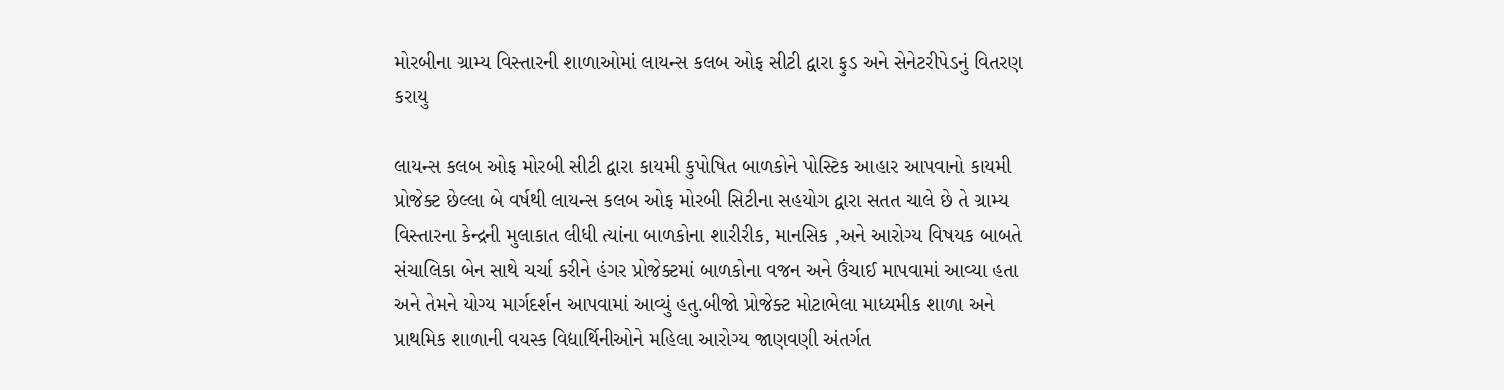મોરબીના ગ્રામ્ય વિસ્તારની શાળાઓમાં લાયન્સ કલબ ઓફ સીટી દ્વારા ફુડ અને સેનેટરીપેડનું વિતરણ કરાયુ

લાયન્સ કલબ ઓફ મોરબી સીટી દ્વારા કાયમી કુપોષિત બાળકોને પોસ્ટિક આહાર આપવાનો કાયમી પ્રોજેક્ટ છેલ્લા બે વર્ષથી લાયન્સ કલબ ઓફ મોરબી સિટીના સહયોગ દ્વારા સતત ચાલે છે તે ગ્રામ્ય વિસ્તારના કેન્દ્રની મુલાકાત લીધી ત્યાંના બાળકોના શારીરીક, માનસિક ,અને આરોગ્ય વિષયક બાબતે સંચાલિકા બેન સાથે ચર્ચા કરીને હંગર પ્રોજેક્ટમાં બાળકોના વજન અને ઉંચાઈ માપવામાં આવ્યા હતા અને તેમને યોગ્ય માર્ગદર્શન આપવામાં આવ્યું હતુ.બીજો પ્રોજેક્ટ મોટાભેલા માધ્યમીક શાળા અને પ્રાથમિક શાળાની વયસ્ક વિદ્યાર્થિનીઓને મહિલા આરોગ્ય જાણવણી અંતર્ગત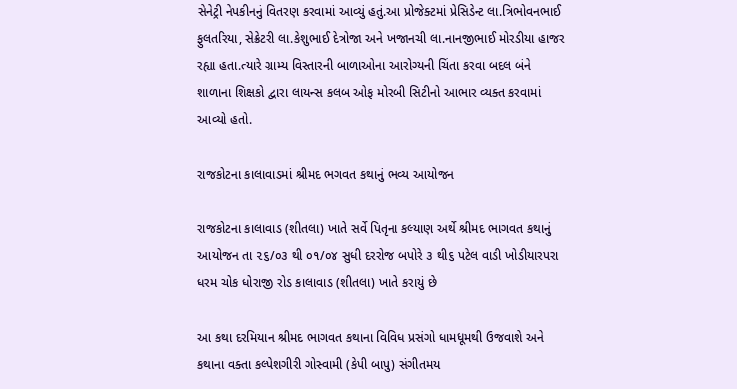સેનેટ્રી નેપકીનનું વિતરણ કરવામાં આવ્યું હતું.આ પ્રોજેક્ટમાં પ્રેસિડેન્ટ લા.ત્રિભોવનભાઈ ફુલતરિયા, સેક્રેટરી લા.કેશુભાઈ દેત્રોજા અને ખજાનચી લા.નાનજીભાઈ મોરડીયા હાજર રહ્યા હતા.ત્યારે ગ્રામ્ય વિસ્તારની બાળાઓના આરોગ્યની ચિંતા કરવા બદલ બંને શાળાના શિક્ષકો દ્વારા લાયન્સ કલબ ઓફ મોરબી સિટીનો આભાર વ્યક્ત કરવામાં આવ્યો હતો.

રાજકોટના કાલાવાડમાં શ્રીમદ ભગવત કથાનું ભવ્ય આયોજન

રાજકોટના કાલાવાડ (શીતલા) ખાતે સર્વે પિતૃના કલ્યાણ અર્થે શ્રીમદ ભાગવત કથાનું આયોજન તા ૨૬/૦૩ થી ૦૧/૦૪ સુધી દરરોજ બપોરે ૩ થી૬ પટેલ વાડી ખોડીયારપરા  ધરમ ચોક ધોરાજી રોડ કાલાવાડ (શીતલા) ખાતે કરાયું છે

આ કથા દરમિયાન શ્રીમદ ભાગવત કથાના વિવિધ પ્રસંગો ધામધૂમથી ઉજવાશે અને કથાના વક્તા કલ્પેશગીરી ગોસ્વામી (કેપી બાપુ) સંગીતમય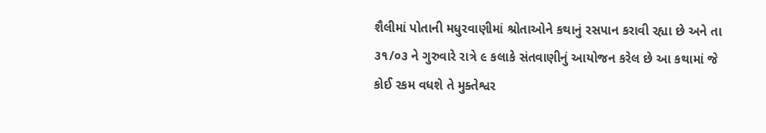શૈલીમાં પોતાની મધુરવાણીમાં શ્રોતાઓને કથાનું રસપાન કરાવી રહ્યા છે અને તા ૩૧/૦૩ ને ગુરુવારે રાત્રે ૯ કલાકે સંતવાણીનું આયોજન કરેલ છે આ કથામાં જે કોઈ રકમ વધશે તે મુક્તેશ્વર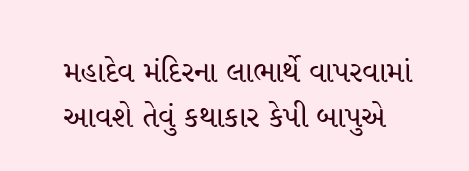મહાદેવ મંદિરના લાભાર્થે વાપરવામાં આવશે તેવું કથાકાર કેપી બાપુએ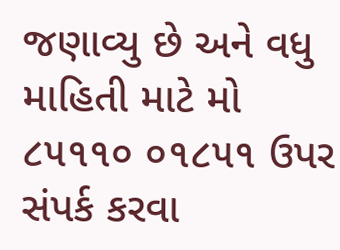જણાવ્યુ છે અને વધુ માહિતી માટે મો ૮૫૧૧૦ ૦૧૮૫૧ ઉપર સંપર્ક કરવા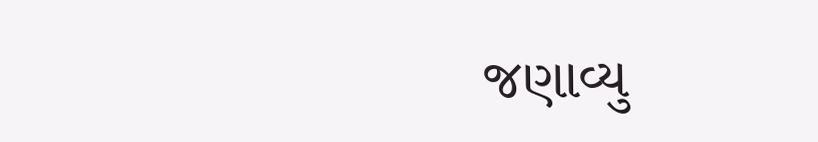જણાવ્યુ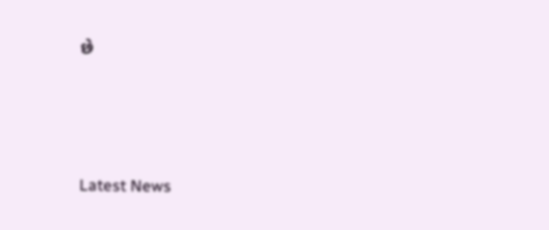છે






Latest News